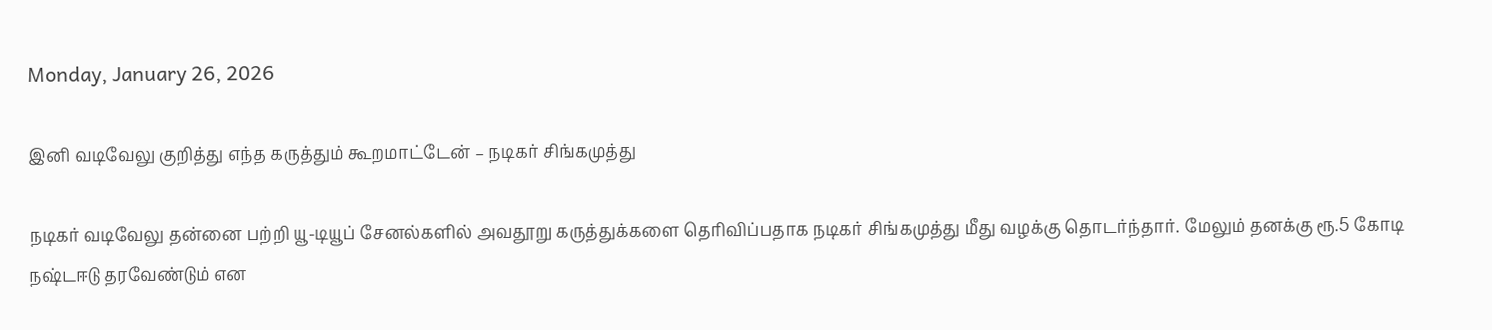Monday, January 26, 2026

இனி வடிவேலு குறித்து எந்த கருத்தும் கூறமாட்டேன் – நடிகர் சிங்கமுத்து

நடிகர் வடிவேலு தன்னை பற்றி யூ-டியூப் சேனல்களில் அவதூறு கருத்துக்களை தெரிவிப்பதாக நடிகர் சிங்கமுத்து மீது வழக்கு தொடர்ந்தார். மேலும் தனக்கு ரூ.5 கோடி நஷ்டஈடு தரவேண்டும் என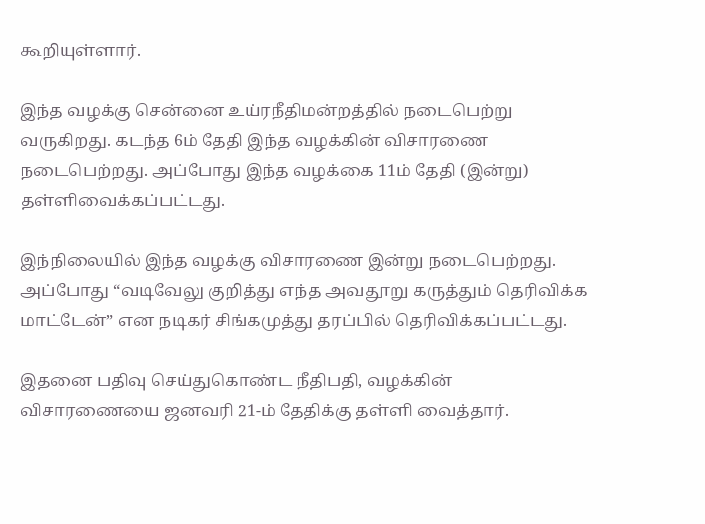கூறியுள்ளார்.

இந்த வழக்கு சென்னை உய்ரநீதிமன்றத்தில் நடைபெற்று வருகிறது. கடந்த 6ம் தேதி இந்த வழக்கின் விசாரணை நடைபெற்றது. அப்போது இந்த வழக்கை 11ம் தேதி (இன்று) தள்ளிவைக்கப்பட்டது.

இந்நிலையில் இந்த வழக்கு விசாரணை இன்று நடைபெற்றது. அப்போது “வடிவேலு குறித்து எந்த அவதூறு கருத்தும் தெரிவிக்க மாட்டேன்” என நடிகர் சிங்கமுத்து தரப்பில் தெரிவிக்கப்பட்டது.

இதனை பதிவு செய்துகொண்ட நீதிபதி, வழக்கின் விசாரணையை ஜனவரி 21-ம் தேதிக்கு தள்ளி வைத்தார்.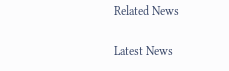Related News

Latest News